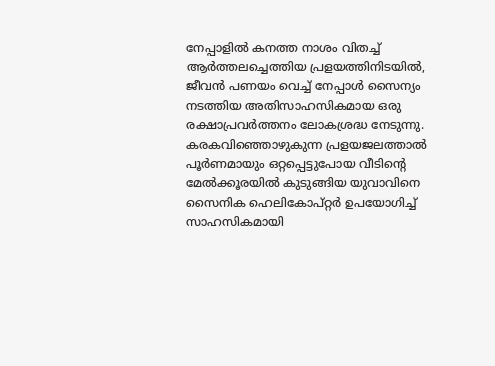നേപ്പാളിൽ കനത്ത നാശം വിതച്ച് ആർത്തലച്ചെത്തിയ പ്രളയത്തിനിടയിൽ, ജീവൻ പണയം വെച്ച് നേപ്പാൾ സൈന്യം നടത്തിയ അതിസാഹസികമായ ഒരു രക്ഷാപ്രവർത്തനം ലോകശ്രദ്ധ നേടുന്നു.
കരകവിഞ്ഞൊഴുകുന്ന പ്രളയജലത്താൽ പൂർണമായും ഒറ്റപ്പെട്ടുപോയ വീടിന്റെ മേൽക്കൂരയിൽ കുടുങ്ങിയ യുവാവിനെ സൈനിക ഹെലികോപ്റ്റർ ഉപയോഗിച്ച് സാഹസികമായി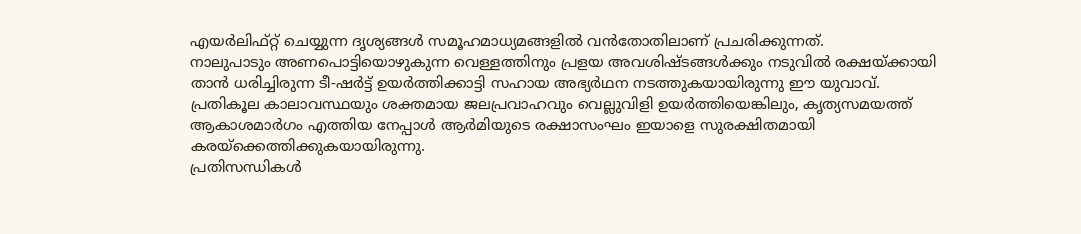എയർലിഫ്റ്റ് ചെയ്യുന്ന ദൃശ്യങ്ങൾ സമൂഹമാധ്യമങ്ങളിൽ വൻതോതിലാണ് പ്രചരിക്കുന്നത്.
നാലുപാടും അണപൊട്ടിയൊഴുകുന്ന വെള്ളത്തിനും പ്രളയ അവശിഷ്ടങ്ങൾക്കും നടുവിൽ രക്ഷയ്ക്കായി താൻ ധരിച്ചിരുന്ന ടീ-ഷർട്ട് ഉയർത്തിക്കാട്ടി സഹായ അഭ്യർഥന നടത്തുകയായിരുന്നു ഈ യുവാവ്.
പ്രതികൂല കാലാവസ്ഥയും ശക്തമായ ജലപ്രവാഹവും വെല്ലുവിളി ഉയർത്തിയെങ്കിലും, കൃത്യസമയത്ത് ആകാശമാർഗം എത്തിയ നേപ്പാൾ ആർമിയുടെ രക്ഷാസംഘം ഇയാളെ സുരക്ഷിതമായി കരയ്ക്കെത്തിക്കുകയായിരുന്നു.
പ്രതിസന്ധികൾ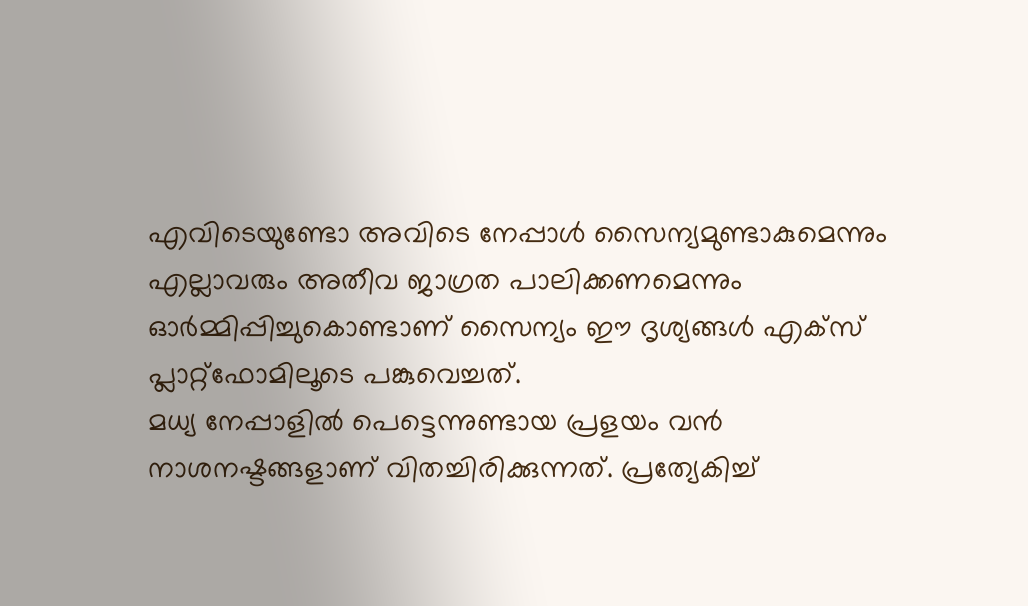എവിടെയുണ്ടോ അവിടെ നേപ്പാൾ സൈന്യമുണ്ടാകുമെന്നും എല്ലാവരും അതീവ ജാഗ്രത പാലിക്കണമെന്നും ഓർമ്മിപ്പിച്ചുകൊണ്ടാണ് സൈന്യം ഈ ദൃശ്യങ്ങൾ എക്സ് പ്ലാറ്റ്ഫോമിലൂടെ പങ്കുവെച്ചത്.
മധ്യ നേപ്പാളിൽ പെട്ടെന്നുണ്ടായ പ്രളയം വൻ നാശനഷ്ടങ്ങളാണ് വിതച്ചിരിക്കുന്നത്. പ്രത്യേകിച്ച്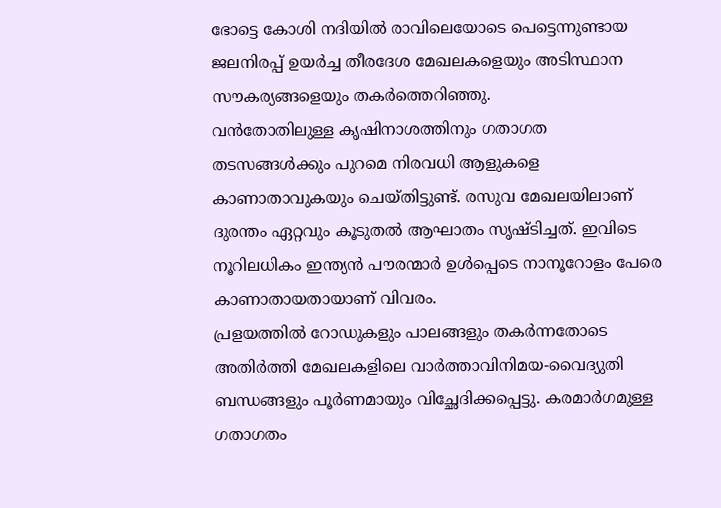ഭോട്ടെ കോശി നദിയിൽ രാവിലെയോടെ പെട്ടെന്നുണ്ടായ ജലനിരപ്പ് ഉയർച്ച തീരദേശ മേഖലകളെയും അടിസ്ഥാന സൗകര്യങ്ങളെയും തകർത്തെറിഞ്ഞു.
വൻതോതിലുള്ള കൃഷിനാശത്തിനും ഗതാഗത തടസങ്ങൾക്കും പുറമെ നിരവധി ആളുകളെ കാണാതാവുകയും ചെയ്തിട്ടുണ്ട്. രസുവ മേഖലയിലാണ് ദുരന്തം ഏറ്റവും കൂടുതൽ ആഘാതം സൃഷ്ടിച്ചത്. ഇവിടെ നൂറിലധികം ഇന്ത്യൻ പൗരന്മാർ ഉൾപ്പെടെ നാനൂറോളം പേരെ കാണാതായതായാണ് വിവരം.
പ്രളയത്തിൽ റോഡുകളും പാലങ്ങളും തകർന്നതോടെ അതിർത്തി മേഖലകളിലെ വാർത്താവിനിമയ-വൈദ്യുതി ബന്ധങ്ങളും പൂർണമായും വിച്ഛേദിക്കപ്പെട്ടു. കരമാർഗമുള്ള ഗതാഗതം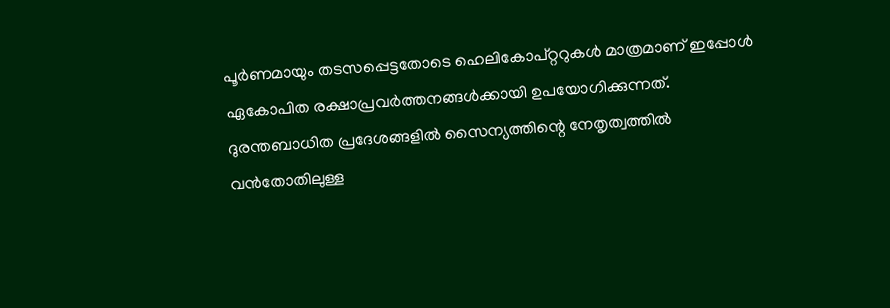പൂർണമായും തടസപ്പെട്ടതോടെ ഹെലികോപ്റ്ററുകൾ മാത്രമാണ് ഇപ്പോൾ ഏകോപിത രക്ഷാപ്രവർത്തനങ്ങൾക്കായി ഉപയോഗിക്കുന്നത്.
ദുരന്തബാധിത പ്രദേശങ്ങളിൽ സൈന്യത്തിന്റെ നേതൃത്വത്തിൽ വൻതോതിലുള്ള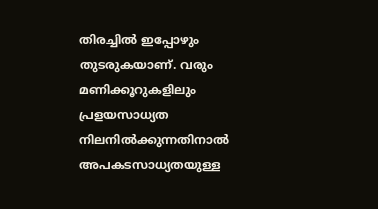തിരച്ചിൽ ഇപ്പോഴും തുടരുകയാണ്. വരും മണിക്കൂറുകളിലും പ്രളയസാധ്യത നിലനിൽക്കുന്നതിനാൽ അപകടസാധ്യതയുള്ള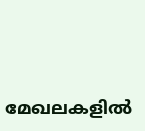മേഖലകളിൽ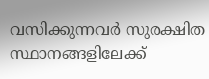വസിക്കുന്നവർ സുരക്ഷിത സ്ഥാനങ്ങളിലേക്ക്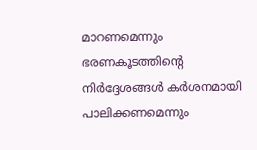മാറണമെന്നും ഭരണകൂടത്തിന്റെ നിർദ്ദേശങ്ങൾ കർശനമായി പാലിക്കണമെന്നും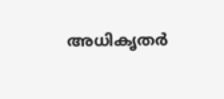അധികൃതർ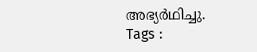അഭ്യർഥിച്ചു.
Tags :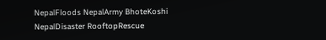NepalFloods NepalArmy BhoteKoshi NepalDisaster RooftopRescue